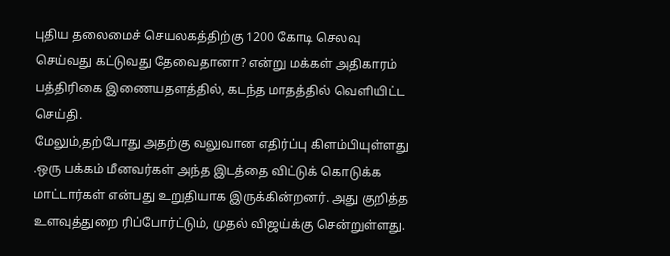புதிய தலைமைச் செயலகத்திற்கு 1200 கோடி செலவு செய்வது கட்டுவது தேவைதானா? என்று மக்கள் அதிகாரம் பத்திரிகை இணையதளத்தில், கடந்த மாதத்தில் வெளியிட்ட செய்தி.
மேலும்,தற்போது அதற்கு வலுவான எதிர்ப்பு கிளம்பியுள்ளது .ஒரு பக்கம் மீனவர்கள் அந்த இடத்தை விட்டுக் கொடுக்க மாட்டார்கள் என்பது உறுதியாக இருக்கின்றனர். அது குறித்த உளவுத்துறை ரிப்போர்ட்டும், முதல் விஜய்க்கு சென்றுள்ளது.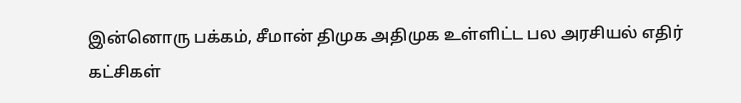இன்னொரு பக்கம், சீமான் திமுக அதிமுக உள்ளிட்ட பல அரசியல் எதிர் கட்சிகள்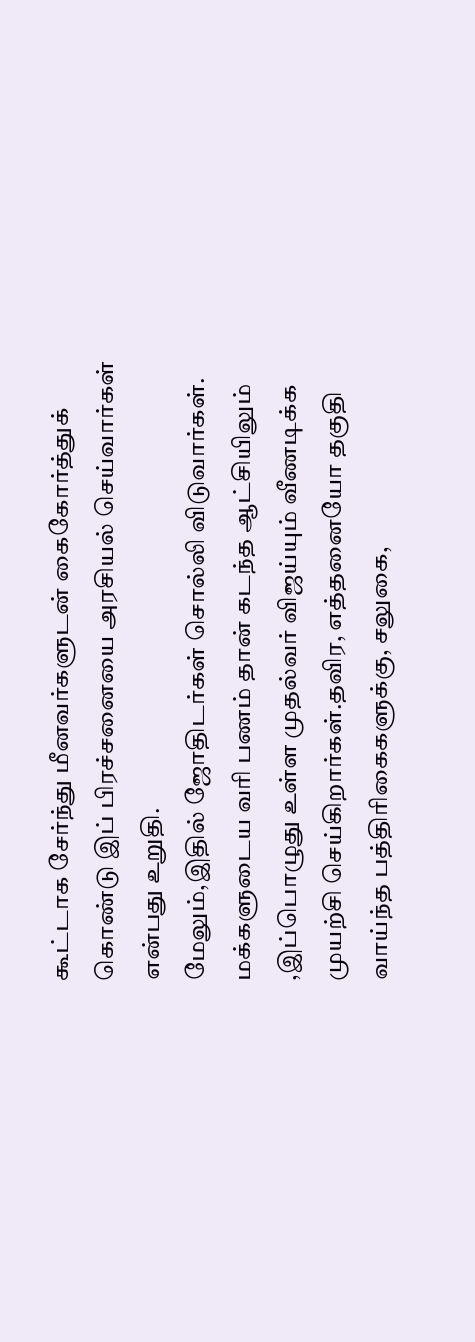கூட்டாக சேர்ந்து மீனவர்களுடன் கைகோர்த்துக் கொண்டு இப் பிரச்சனையை அரசியல் செய்வார்கள் என்பது உறுதி.
மேலும்,இதில் ஜோதிடர்கள் சொல்லி விடுவார்கள். மக்களுடைய வரி பணம் தான் கடந்த ஆட்சியிலும் ,இப்பொழுது உள்ள முதல்வர் விஜய்யும் வீணடிக்க முயற்சி செய்கிறார்கள்.தவிர, எத்தனையோ தகுதி வாய்ந்த பத்திரிகைகளுக்கு, சலுகை,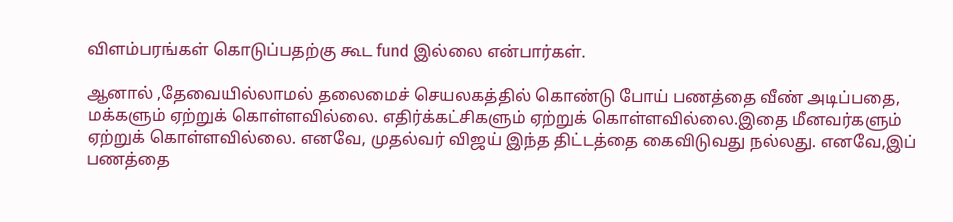விளம்பரங்கள் கொடுப்பதற்கு கூட fund இல்லை என்பார்கள்.

ஆனால் ,தேவையில்லாமல் தலைமைச் செயலகத்தில் கொண்டு போய் பணத்தை வீண் அடிப்பதை, மக்களும் ஏற்றுக் கொள்ளவில்லை. எதிர்க்கட்சிகளும் ஏற்றுக் கொள்ளவில்லை.இதை மீனவர்களும் ஏற்றுக் கொள்ளவில்லை. எனவே, முதல்வர் விஜய் இந்த திட்டத்தை கைவிடுவது நல்லது. எனவே,இப் பணத்தை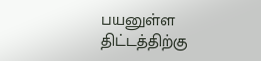பயனுள்ள திட்டத்திற்கு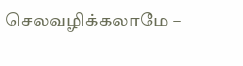செலவழிக்கலாமே –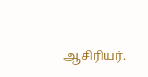ஆசிரியர்.